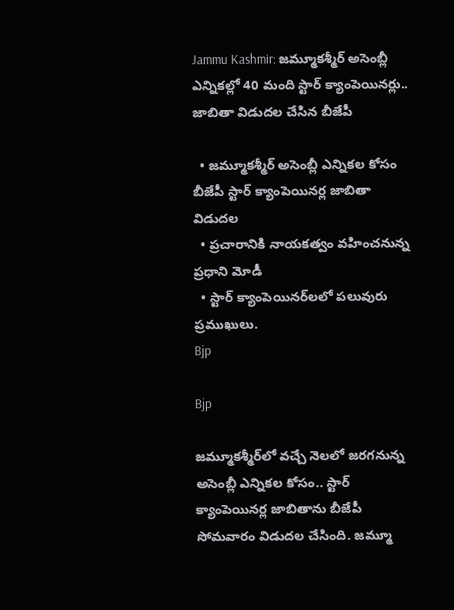Jammu Kashmir: జమ్మూకశ్మీర్ అసెంబ్లీ ఎన్నికల్లో 40 మంది స్టార్ క్యాంపెయినర్లు.. జాబితా విడుదల చేసిన బీజేపీ

  • జమ్మూకశ్మీర్‌ అసెంబ్లీ ఎన్నికల కోసం బీజేపీ స్టార్ క్యాంపెయినర్ల జాబితా విడుదల
  • ప్రచారానికి నాయకత్వం వహించనున్న ప్రధాని మోడీ
  • స్టార్ క్యాంపెయినర్‌లలో పలువురు ప్రముఖులు.
Bjp

Bjp

జమ్మూకశ్మీర్‌లో వచ్చే నెలలో జరగనున్న అసెంబ్లీ ఎన్నికల కోసం.. స్టార్ క్యాంపెయినర్ల జాబితాను బీజేపీ సోమవారం విడుదల చేసింది. జమ్మూ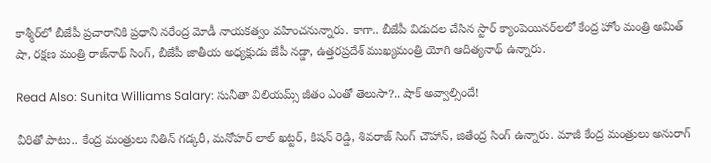కాశ్మీర్‌లో బీజేపీ ప్రచారానికి ప్రధాని నరేంద్ర మోడీ నాయకత్వం వహించనున్నారు. కాగా.. బీజేపీ విడుదల చేసిన స్టార్ క్యాంపెయినర్‌లలో కేంద్ర హోం మంత్రి అమిత్ షా, రక్షణ మంత్రి రాజ్‌నాథ్ సింగ్, బీజేపీ జాతీయ అధ్యక్షుడు జేపీ నడ్డా, ఉత్తరప్రదేశ్ ముఖ్యమంత్రి యోగి ఆదిత్యనాథ్ ఉన్నారు.

Read Also: Sunita Williams Salary: సునీతా విలియమ్స్ జీతం ఎంతో తెలుసా?.. షాక్ అవ్వాల్సిందే!

వీరితో పాటు.. కేంద్ర మంత్రులు నితిన్ గడ్కరీ, మనోహర్ లాల్ ఖట్టర్, కిషన్ రెడ్డి, శివరాజ్ సింగ్ చౌహాన్, జితేంద్ర సింగ్ ఉన్నారు. మాజీ కేంద్ర మంత్రులు అనురాగ్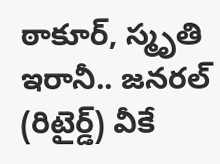ఠాకూర్, స్మృతి ఇరానీ.. జనరల్ (రిటైర్డ్) వీకే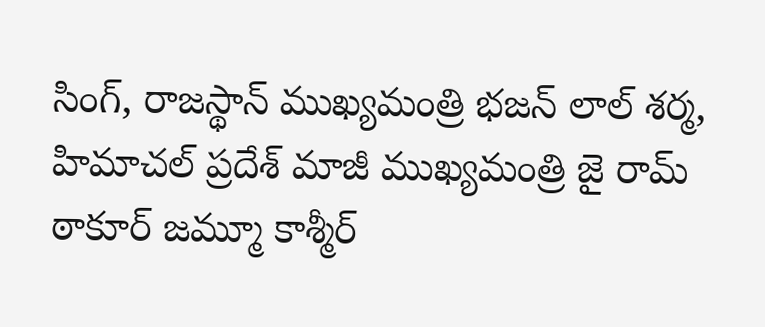సింగ్, రాజస్థాన్ ముఖ్యమంత్రి భజన్ లాల్ శర్మ, హిమాచల్ ప్రదేశ్‌ మాజీ ముఖ్యమంత్రి జై రామ్‌ ఠాకూర్‌ జమ్మూ కాశ్మీర్‌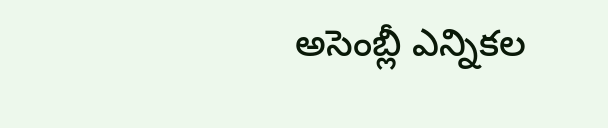అసెంబ్లీ ఎన్నికల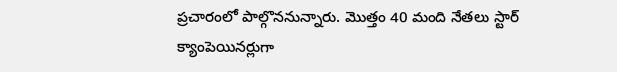ప్రచారంలో పాల్గొననున్నారు. మొత్తం 40 మంది నేతలు స్టార్ క్యాంపెయినర్లుగా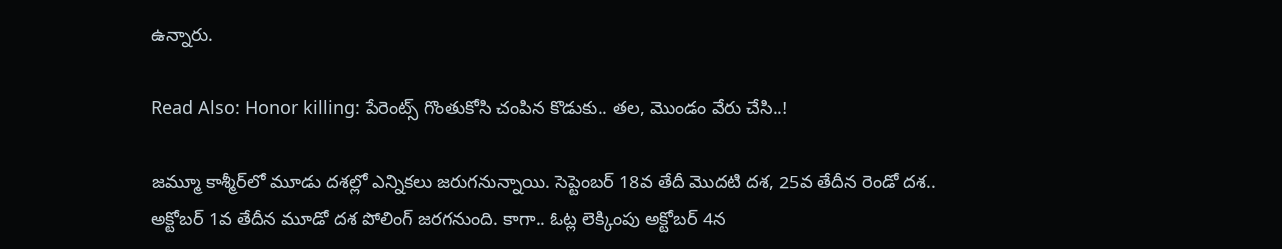ఉన్నారు.

Read Also: Honor killing: పేరెంట్స్ గొంతుకోసి చంపిన కొడుకు.. తల, మొండం వేరు చేసి..!

జమ్మూ కాశ్మీర్‌లో మూడు దశల్లో ఎన్నికలు జరుగనున్నాయి. సెప్టెంబర్ 18వ తేదీ మొదటి దశ, 25వ తేదీన రెండో దశ.. అక్టోబర్ 1వ తేదీన మూడో దశ పోలింగ్ జరగనుంది. కాగా.. ఓట్ల లెక్కింపు అక్టోబర్ 4న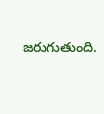జరుగుతుంది.